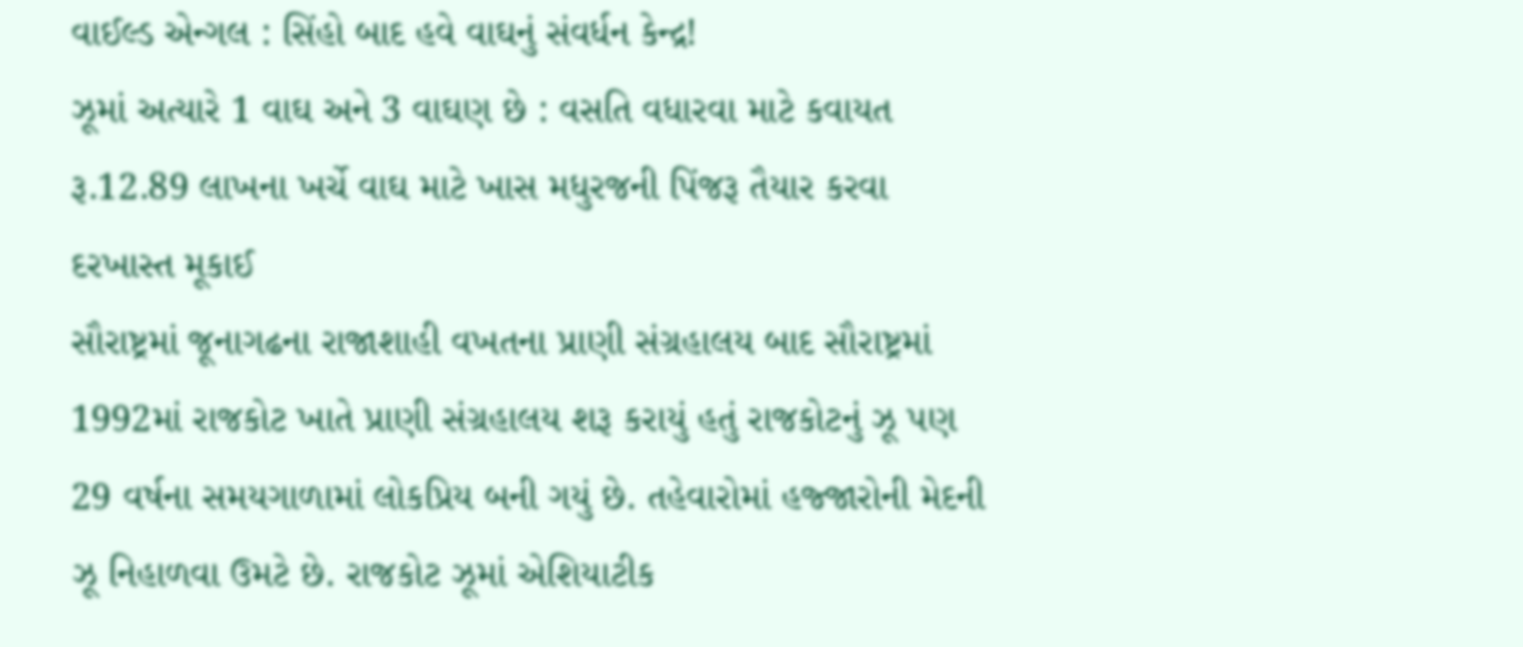વાઈલ્ડ એન્ગલ : સિંહો બાદ હવે વાઘનું સંવર્ધન કેન્દ્ર!
ઝૂમાં અત્યારે 1 વાઘ અને 3 વાઘણ છે : વસતિ વધારવા માટે કવાયત
રૂ.12.89 લાખના ખર્ચે વાઘ માટે ખાસ મધુરજની પિંજરૂ તૈયાર કરવા દરખાસ્ત મૂકાઈ
સૌરાષ્ટ્રમાં જૂનાગઢના રાજાશાહી વખતના પ્રાણી સંગ્રહાલય બાદ સૌરાષ્ટ્રમાં 1992માં રાજકોટ ખાતે પ્રાણી સંગ્રહાલય શરૂ કરાયું હતું રાજકોટનું ઝૂ પણ 29 વર્ષના સમયગાળામાં લોકપ્રિય બની ગયું છે. તહેવારોમાં હજ્જારોની મેદની ઝૂ નિહાળવા ઉમટે છે. રાજકોટ ઝૂમાં એશિયાટીક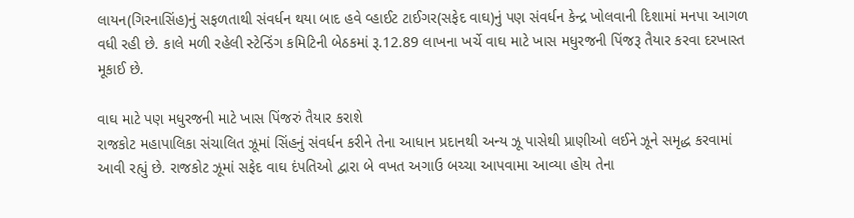લાયન(ગિરનાસિંહ)નું સફળતાથી સંવર્ધન થયા બાદ હવે વ્હાઈટ ટાઈગર(સફેદ વાઘ)નું પણ સંવર્ધન કેન્દ્ર ખોલવાની દિશામાં મનપા આગળ વધી રહી છે. કાલે મળી રહેલી સ્ટેન્ડિંગ કમિટિની બેઠકમાં રૂ.12.89 લાખના ખર્ચે વાઘ માટે ખાસ મધુરજની પિંજરૂ તૈયાર કરવા દરખાસ્ત મૂકાઈ છે.

વાઘ માટે પણ મધુરજની માટે ખાસ પિંજરું તૈયાર કરાશે
રાજકોટ મહાપાલિકા સંચાલિત ઝૂમાં સિંહનું સંવર્ધન કરીને તેના આધાન પ્રદાનથી અન્ય ઝૂ પાસેથી પ્રાણીઓ લઈને ઝૂને સમૃદ્ધ કરવામાં આવી રહ્યું છે. રાજકોટ ઝૂમાં સફેદ વાઘ દંપતિઓ દ્વારા બે વખત અગાઉ બચ્ચા આપવામા આવ્યા હોય તેના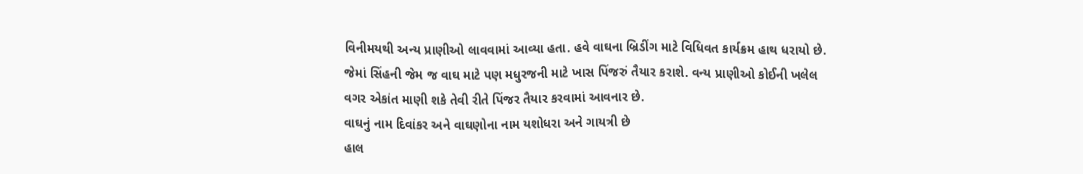વિનીમયથી અન્ય પ્રાણીઓ લાવવામાં આવ્યા હતા. હવે વાઘના બ્રિડીંગ માટે વિધિવત કાર્યક્રમ હાથ ધરાયો છે. જેમાં સિંહની જેમ જ વાઘ માટે પણ મધુરજની માટે ખાસ પિંજરું તૈયાર કરાશે. વન્ય પ્રાણીઓ કોઈની ખલેલ વગર એકાંત માણી શકે તેવી રીતે પિંજર તૈયાર કરવામાં આવનાર છે.
વાઘનું નામ દિવાંકર અને વાઘણોના નામ યશોધરા અને ગાયત્રી છે
હાલ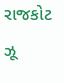રાજકોટ ઝૂ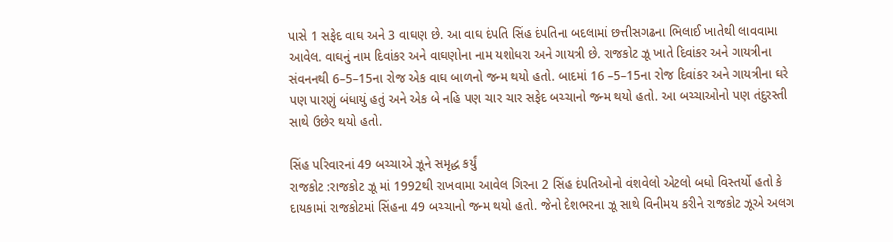પાસે 1 સફેદ વાઘ અને 3 વાઘણ છે. આ વાઘ દંપતિ સિંહ દંપતિના બદલામાં છત્તીસગઢના ભિલાઈ ખાતેથી લાવવામા આવેલ. વાઘનું નામ દિવાંકર અને વાઘણોના નામ યશોધરા અને ગાયત્રી છે. રાજકોટ ઝૂ ખાતે દિવાંકર અને ગાયત્રીના સંવનનથી 6–5–15ના રોજ એક વાઘ બાળનો જન્મ થયો હતો. બાદમાં 16 –5–15ના રોજ દિવાંકર અને ગાયત્રીના ઘરે પણ પારણું બંધાયું હતું અને એક બે નહિ પણ ચાર ચાર સફેદ બચ્ચાનો જન્મ થયો હતો. આ બચ્ચાઓનો પણ તંદુરસ્તી સાથે ઉછેર થયો હતો.

સિંહ પરિવારનાં 49 બચ્ચાએ ઝૂને સમૃદ્ધ કર્યું
રાજકોટ :રાજકોટ ઝૂ માં 1992થી રાખવામા આવેલ ગિરના 2 સિંહ દંપતિઓનો વંશવેલો એટલો બધો વિસ્તર્યો હતો કે દાયકામાં રાજકોટમાં સિંહના 49 બચ્ચાનો જન્મ થયો હતો. જેનો દેશભરના ઝૂ સાથે વિનીમય કરીને રાજકોટ ઝૂએ અલગ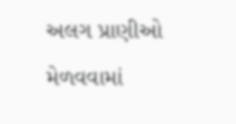અલગ પ્રાણીઓ મેળવવામાં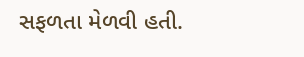સફળતા મેળવી હતી.